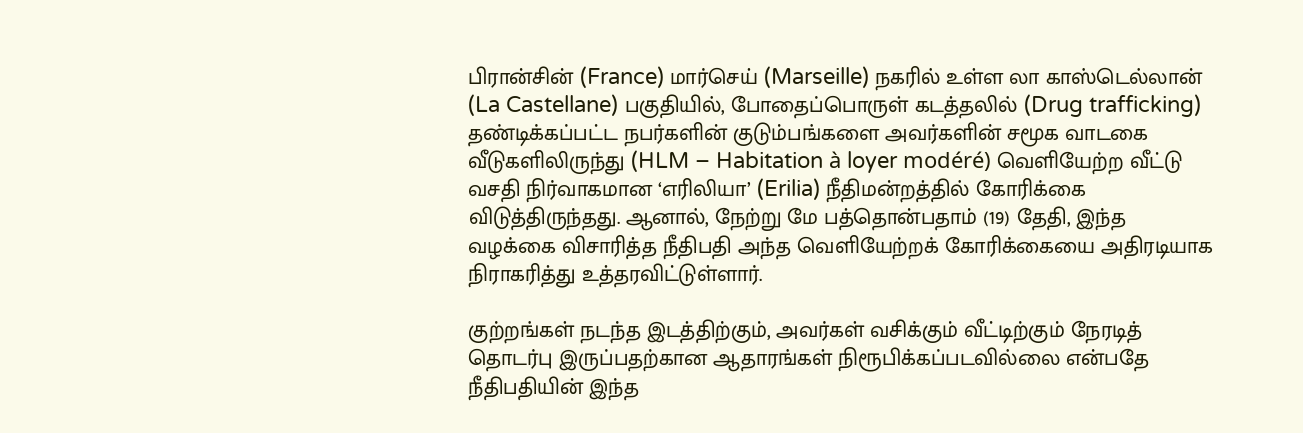பிரான்சின் (France) மார்செய் (Marseille) நகரில் உள்ள லா காஸ்டெல்லான் (La Castellane) பகுதியில், போதைப்பொருள் கடத்தலில் (Drug trafficking) தண்டிக்கப்பட்ட நபர்களின் குடும்பங்களை அவர்களின் சமூக வாடகை வீடுகளிலிருந்து (HLM – Habitation à loyer modéré) வெளியேற்ற வீட்டு வசதி நிர்வாகமான ‘எரிலியா’ (Erilia) நீதிமன்றத்தில் கோரிக்கை விடுத்திருந்தது. ஆனால், நேற்று மே பத்தொன்பதாம் (19) தேதி, இந்த வழக்கை விசாரித்த நீதிபதி அந்த வெளியேற்றக் கோரிக்கையை அதிரடியாக நிராகரித்து உத்தரவிட்டுள்ளார்.

குற்றங்கள் நடந்த இடத்திற்கும், அவர்கள் வசிக்கும் வீட்டிற்கும் நேரடித் தொடர்பு இருப்பதற்கான ஆதாரங்கள் நிரூபிக்கப்படவில்லை என்பதே நீதிபதியின் இந்த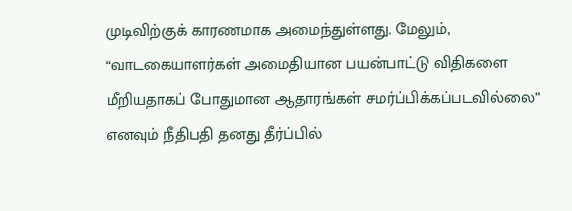முடிவிற்குக் காரணமாக அமைந்துள்ளது. மேலும், “வாடகையாளர்கள் அமைதியான பயன்பாட்டு விதிகளை மீறியதாகப் போதுமான ஆதாரங்கள் சமர்ப்பிக்கப்படவில்லை” எனவும் நீதிபதி தனது தீர்ப்பில்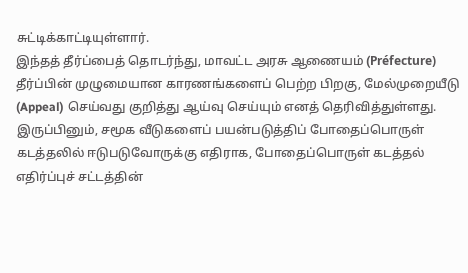சுட்டிக்காட்டியுள்ளார்.
இந்தத் தீர்ப்பைத் தொடர்ந்து, மாவட்ட அரசு ஆணையம் (Préfecture) தீர்ப்பின் முழுமையான காரணங்களைப் பெற்ற பிறகு, மேல்முறையீடு (Appeal) செய்வது குறித்து ஆய்வு செய்யும் எனத் தெரிவித்துள்ளது. இருப்பினும், சமூக வீடுகளைப் பயன்படுத்திப் போதைப்பொருள் கடத்தலில் ஈடுபடுவோருக்கு எதிராக, போதைப்பொருள் கடத்தல் எதிர்ப்புச் சட்டத்தின்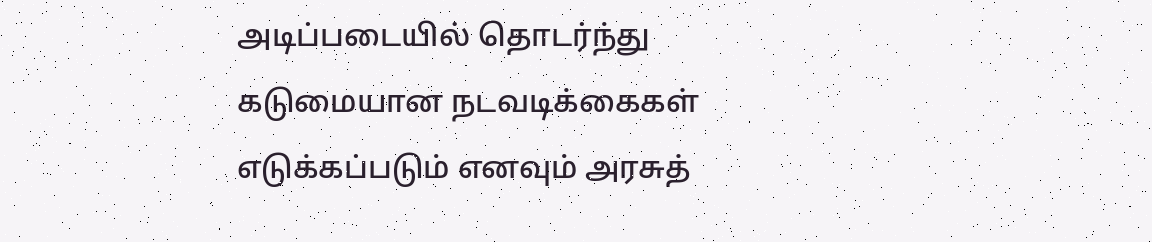அடிப்படையில் தொடர்ந்து கடுமையான நடவடிக்கைகள் எடுக்கப்படும் எனவும் அரசுத்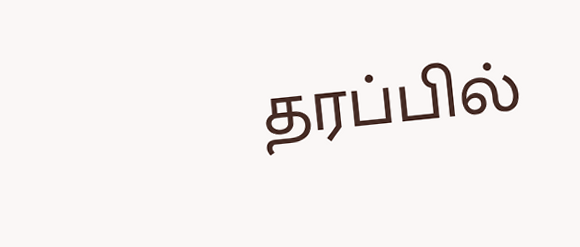தரப்பில்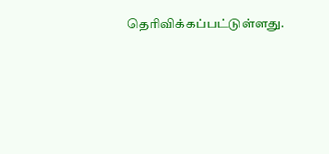தெரிவிக்கப்பட்டுள்ளது.